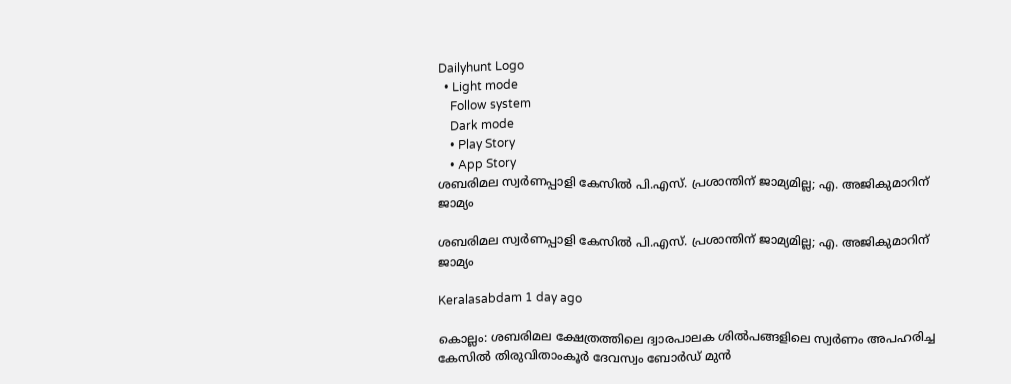Dailyhunt Logo
  • Light mode
    Follow system
    Dark mode
    • Play Story
    • App Story
ശബരിമല സ്വര്‍ണപ്പാളി കേസില്‍ പി.എസ്. പ്രശാന്തിന് ജാമ്യമില്ല; എ. അജികുമാറിന് ജാമ്യം

ശബരിമല സ്വര്‍ണപ്പാളി കേസില്‍ പി.എസ്. പ്രശാന്തിന് ജാമ്യമില്ല; എ. അജികുമാറിന് ജാമ്യം

Keralasabdam 1 day ago

കൊല്ലം: ശബരിമല ക്ഷേത്രത്തിലെ ദ്വാരപാലക ശില്‍പങ്ങളിലെ സ്വർണം അപഹരിച്ച കേസില്‍ തിരുവിതാംകൂർ ദേവസ്വം ബോർഡ് മുൻ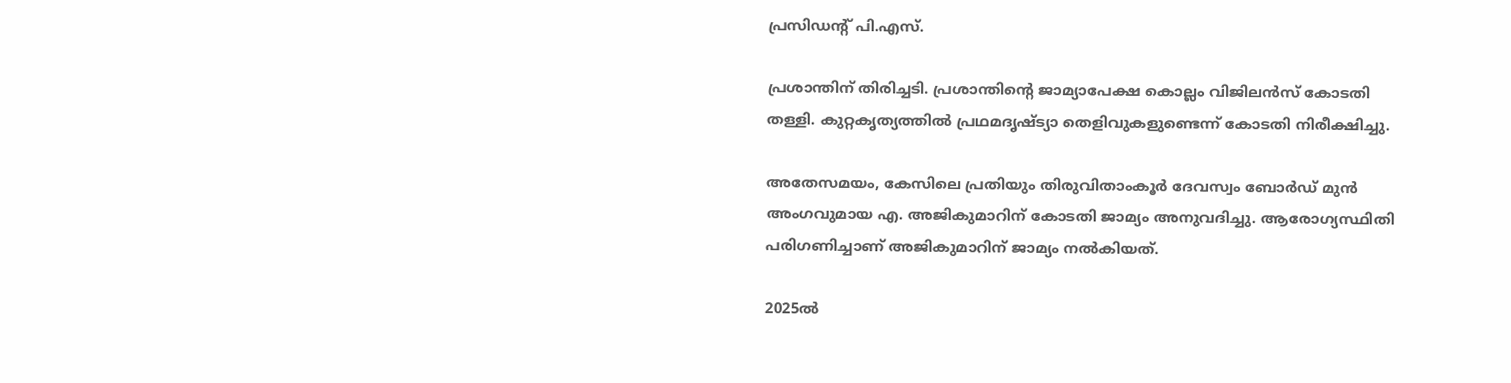പ്രസിഡന്റ് പി.എസ്.

പ്രശാന്തിന് തിരിച്ചടി. പ്രശാന്തിന്റെ ജാമ്യാപേക്ഷ കൊല്ലം വിജിലൻസ് കോടതി തള്ളി. കുറ്റകൃത്യത്തില്‍ പ്രഥമദൃഷ്ട്യാ തെളിവുകളുണ്ടെന്ന് കോടതി നിരീക്ഷിച്ചു.

അതേസമയം, കേസിലെ പ്രതിയും തിരുവിതാംകൂർ ദേവസ്വം ബോർഡ് മുൻ അംഗവുമായ എ. അജികുമാറിന് കോടതി ജാമ്യം അനുവദിച്ചു. ആരോഗ്യസ്ഥിതി പരിഗണിച്ചാണ് അജികുമാറിന് ജാമ്യം നല്‍കിയത്.

2025ല്‍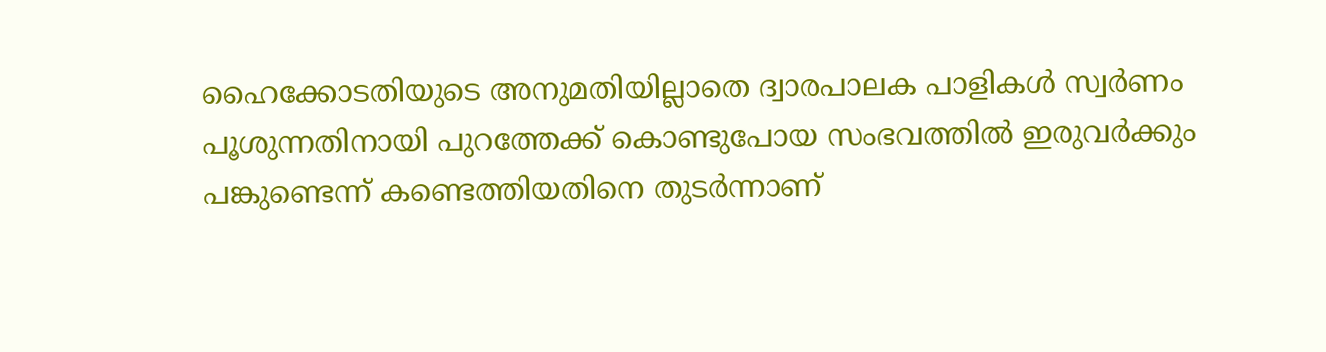ഹൈക്കോടതിയുടെ അനുമതിയില്ലാതെ ദ്വാരപാലക പാളികള്‍ സ്വർണം പൂശുന്നതിനായി പുറത്തേക്ക് കൊണ്ടുപോയ സംഭവത്തില്‍ ഇരുവർക്കും പങ്കുണ്ടെന്ന് കണ്ടെത്തിയതിനെ തുടർന്നാണ്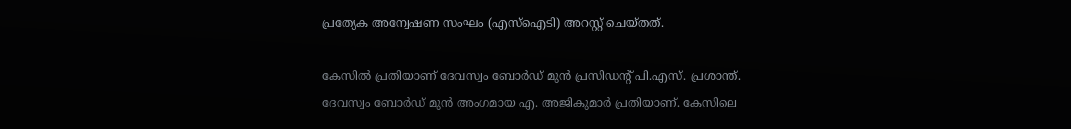പ്രത്യേക അന്വേഷണ സംഘം (എസ്‌ഐടി) അറസ്റ്റ് ചെയ്തത്.

കേസില്‍ പ്രതിയാണ് ദേവസ്വം ബോർഡ് മുൻ പ്രസിഡന്റ് പി.എസ്. പ്രശാന്ത്. ദേവസ്വം ബോർഡ് മുൻ അംഗമായ എ. അജികുമാർ പ്രതിയാണ്. കേസിലെ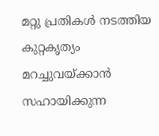മറ്റു പ്രതികള്‍ നടത്തിയ കുറ്റകൃത്യം മറച്ചുവയ്ക്കാൻ സഹായിക്കുന്ന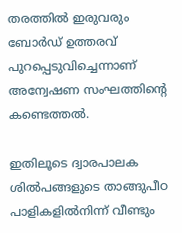തരത്തില്‍ ഇരുവരും ബോർഡ് ഉത്തരവ് പുറപ്പെടുവിച്ചെന്നാണ് അന്വേഷണ സംഘത്തിന്റെ കണ്ടെത്തല്‍.

ഇതിലൂടെ ദ്വാരപാലക ശില്‍പങ്ങളുടെ താങ്ങുപീഠ പാളികളില്‍നിന്ന് വീണ്ടും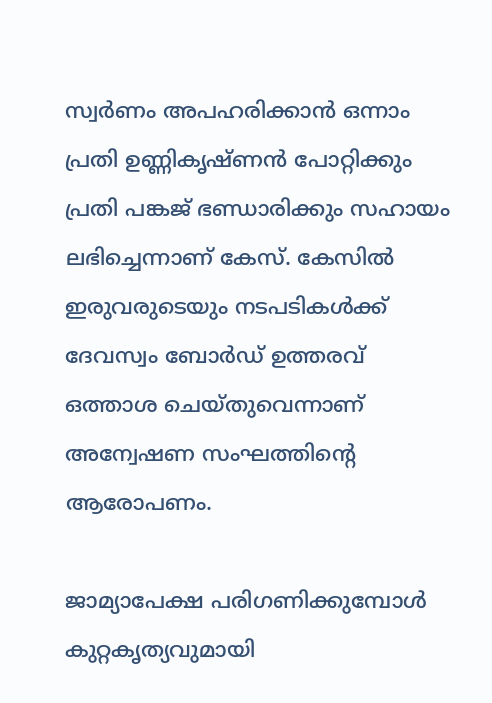സ്വർണം അപഹരിക്കാൻ ഒന്നാം പ്രതി ഉണ്ണികൃഷ്ണൻ പോറ്റിക്കും പ്രതി പങ്കജ് ഭണ്ഡാരിക്കും സഹായം ലഭിച്ചെന്നാണ് കേസ്. കേസില്‍ ഇരുവരുടെയും നടപടികള്‍ക്ക് ദേവസ്വം ബോർഡ് ഉത്തരവ് ഒത്താശ ചെയ്തുവെന്നാണ് അന്വേഷണ സംഘത്തിന്റെ ആരോപണം.

ജാമ്യാപേക്ഷ പരിഗണിക്കുമ്പോള്‍ കുറ്റകൃത്യവുമായി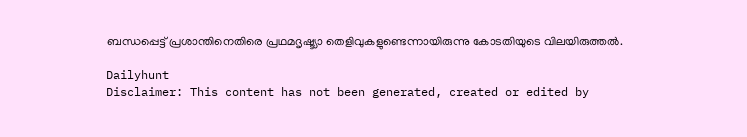ബന്ധപ്പെട്ട് പ്രശാന്തിനെതിരെ പ്രഥമദൃഷ്ട്യാ തെളിവുകളുണ്ടെന്നായിരുന്നു കോടതിയുടെ വിലയിരുത്തല്‍.

Dailyhunt
Disclaimer: This content has not been generated, created or edited by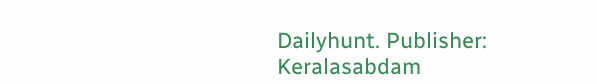Dailyhunt. Publisher: Keralasabdam